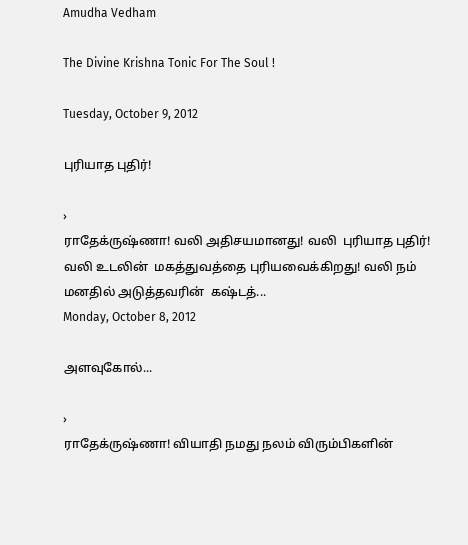Amudha Vedham

The Divine Krishna Tonic For The Soul !

Tuesday, October 9, 2012

புரியாத புதிர்!

›
ராதேக்ருஷ்ணா! வலி அதிசயமானது! வலி  புரியாத புதிர்! வலி உடலின்  மகத்துவத்தை புரியவைக்கிறது! வலி நம் மனதில் அடுத்தவரின்  கஷ்டத்...
Monday, October 8, 2012

அளவுகோல்...

›
ராதேக்ருஷ்ணா! வியாதி நமது நலம் விரும்பிகளின்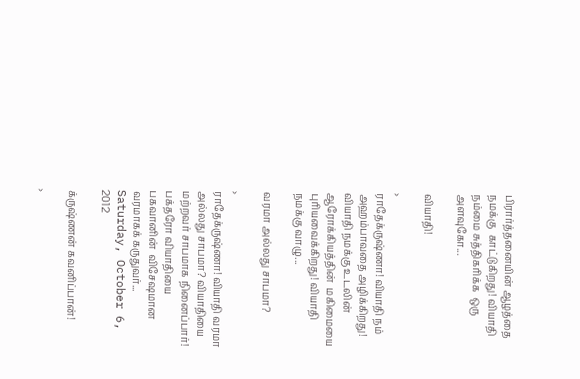பிரார்த்தனையின் ஆழத்தை நமக்கு  காட்டுகிறது! வியாதி நம்மை சுத்திகரிக்க  ஒரு அளவுகோ...

வியாதி!

›
ராதேக்ருஷ்ணா! வியாதி நம் அஹம்பாவதை அழிக்கிறது! வியாதி நமக்கு உடலின் ஆரோக்கியத்தின்  மகிமையை புரியவைக்கிறது! வியாதி  நமக்கு வாழு...

வரமா அல்லது சாபமா?

›
ராதேக்ருஷ்ணா! வியாதி வரமா அல்லது சாபமா? வியாதியை மற்றவர் சாபமாக நினைப்பார்! பக்தரோ வியாதியை பகவானின்  விசேஷமான வரமாகக் கருதுவர்...
Saturday, October 6, 2012

க்ருஷ்ணன் கவனிப்பான்!

›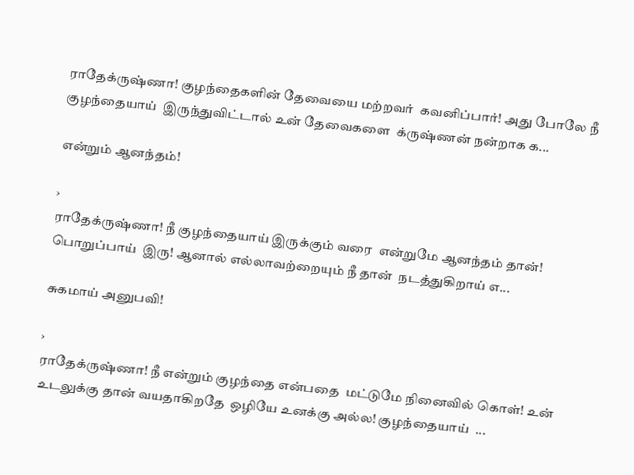ராதேக்ருஷ்ணா! குழந்தைகளின் தேவையை மற்றவர்  கவனிப்பார்! அது போலே நீ குழந்தையாய்  இருந்துவிட்டால் உன் தேவைகளை  க்ருஷ்ணன் நன்றாக க...

என்றும் ஆனந்தம்!

›
ராதேக்ருஷ்ணா! நீ குழந்தையாய் இருக்கும் வரை  என்றுமே ஆனந்தம் தான்! பொறுப்பாய்  இரு! ஆனால் எல்லாவற்றையும் நீ தான்  நடத்துகிறாய் எ...

சுகமாய் அனுபவி!

›
ராதேக்ருஷ்ணா! நீ என்றும் குழந்தை என்பதை  மட்டுமே நினைவில் கொள்! உன்  உடலுக்கு தான் வயதாகிறதே  ஒழியே உனக்கு அல்ல! குழந்தையாய்  ...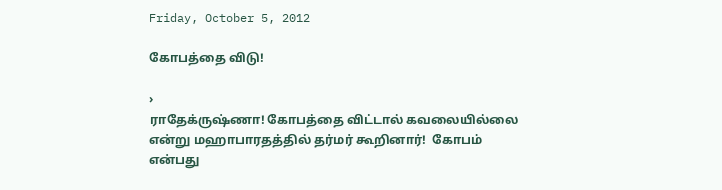Friday, October 5, 2012

கோபத்தை விடு!

›
ராதேக்ருஷ்ணா! கோபத்தை விட்டால் கவலையில்லை  என்று மஹாபாரதத்தில் தர்மர் கூறினார்!  கோபம் என்பது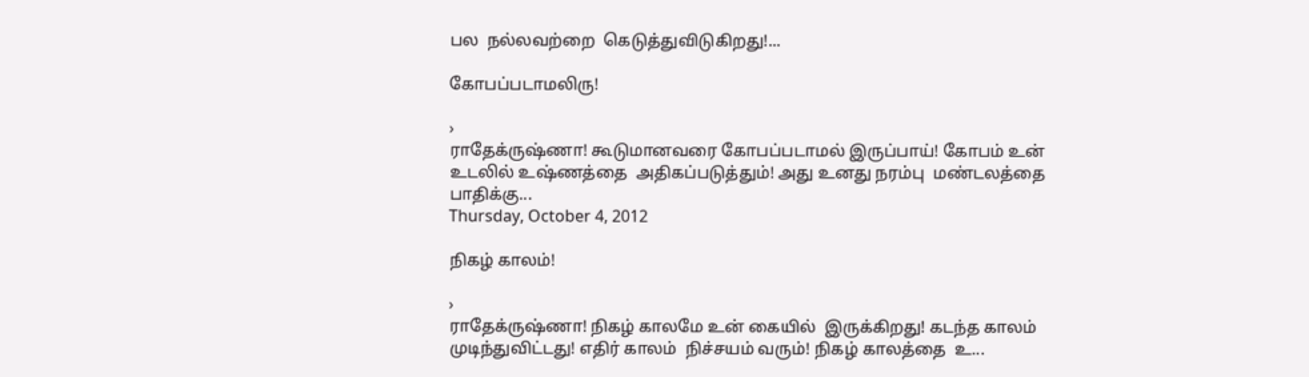பல  நல்லவற்றை  கெடுத்துவிடுகிறது!...

கோபப்படாமலிரு!

›
ராதேக்ருஷ்ணா! கூடுமானவரை கோபப்படாமல் இருப்பாய்! கோபம் உன் உடலில் உஷ்ணத்தை  அதிகப்படுத்தும்! அது உனது நரம்பு  மண்டலத்தை பாதிக்கு...
Thursday, October 4, 2012

நிகழ் காலம்!

›
ராதேக்ருஷ்ணா! நிகழ் காலமே உன் கையில்  இருக்கிறது! கடந்த காலம்  முடிந்துவிட்டது! எதிர் காலம்  நிச்சயம் வரும்! நிகழ் காலத்தை  உ...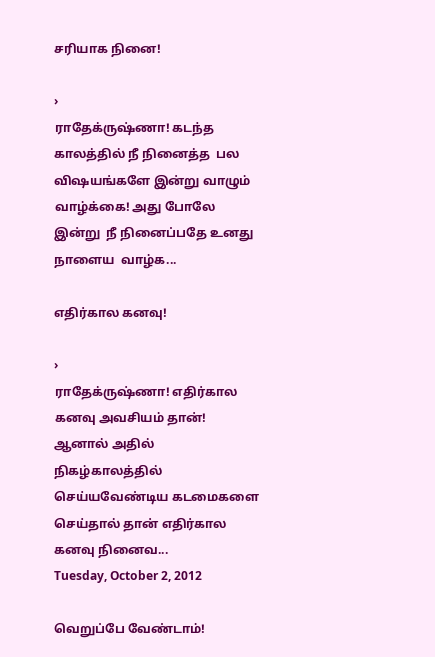சரியாக நினை!

›
ராதேக்ருஷ்ணா! கடந்த காலத்தில் நீ நினைத்த  பல விஷயங்களே இன்று வாழும்  வாழ்க்கை! அது போலே இன்று  நீ நினைப்பதே உனது நாளைய  வாழ்க...

எதிர்கால கனவு!

›
ராதேக்ருஷ்ணா! எதிர்கால கனவு அவசியம் தான்! ஆனால் அதில் நிகழ்காலத்தில்  செய்யவேண்டிய கடமைகளை  செய்தால் தான் எதிர்கால  கனவு நினைவ...
Tuesday, October 2, 2012

வெறுப்பே வேண்டாம்!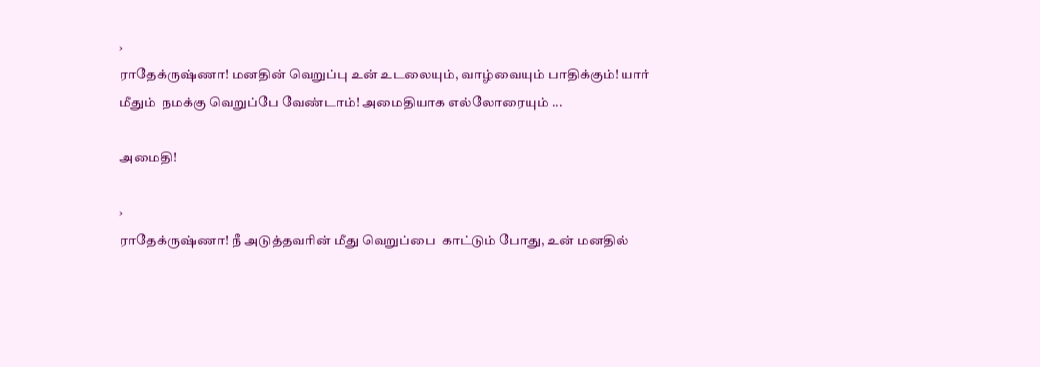›
ராதேக்ருஷ்ணா! மனதின் வெறுப்பு உன் உடலையும், வாழ்வையும் பாதிக்கும்! யார் மீதும்  நமக்கு வெறுப்பே வேண்டாம்! அமைதியாக எல்லோரையும் ...

அமைதி!

›
ராதேக்ருஷ்ணா! நீ அடுத்தவரின் மீது வெறுப்பை  காட்டும் போது, உன் மனதில்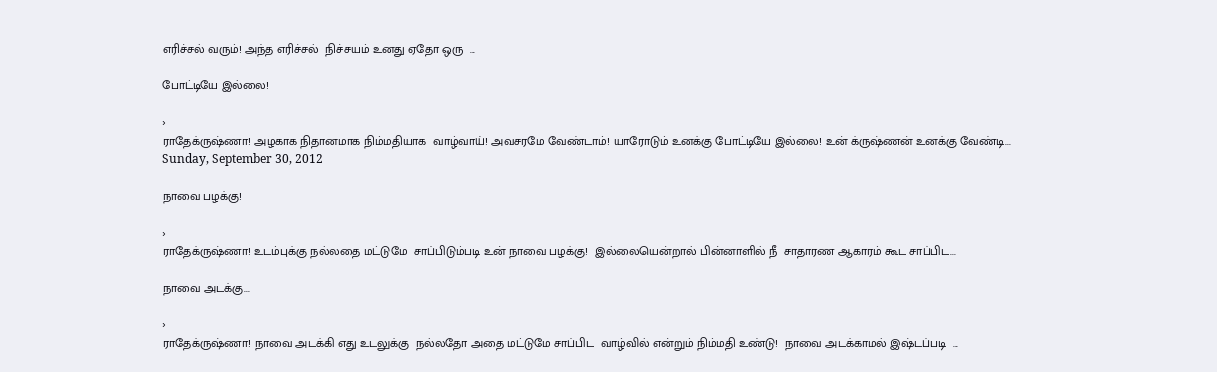எரிச்சல் வரும்! அந்த எரிச்சல்  நிச்சயம் உனது ஏதோ ஒரு  ...

போட்டியே இல்லை!

›
ராதேக்ருஷ்ணா! அழகாக நிதானமாக நிம்மதியாக  வாழ்வாய்! அவசரமே வேண்டாம்! யாரோடும் உனக்கு போட்டியே இல்லை! உன் க்ருஷ்ணன் உனக்கு வேண்டி...
Sunday, September 30, 2012

நாவை பழக்கு!

›
ராதேக்ருஷ்ணா! உடம்புக்கு நல்லதை மட்டுமே  சாப்பிடும்படி உன் நாவை பழக்கு!  இல்லையென்றால் பின்னாளில் நீ  சாதாரண ஆகாரம் கூட சாப்பிட...

நாவை அடக்கு...

›
ராதேக்ருஷ்ணா! நாவை அடக்கி எது உடலுக்கு  நல்லதோ அதை மட்டுமே சாப்பிட  வாழ்வில் என்றும் நிம்மதி உண்டு!  நாவை அடக்காமல் இஷ்டப்படி  ...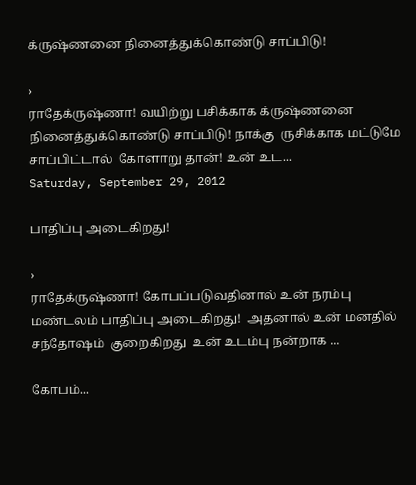க்ருஷ்ணனை நினைத்துக்கொண்டு சாப்பிடு!

›
ராதேக்ருஷ்ணா! வயிற்று பசிக்காக க்ருஷ்ணனை நினைத்துக்கொண்டு சாப்பிடு! நாக்கு  ருசிக்காக மட்டுமே சாப்பிட்டால்  கோளாறு தான்! உன் உட...
Saturday, September 29, 2012

பாதிப்பு அடைகிறது!

›
ராதேக்ருஷ்ணா! கோபப்படுவதினால் உன் நரம்பு  மண்டலம் பாதிப்பு அடைகிறது!  அதனால் உன் மனதில் சந்தோஷம்  குறைகிறது  உன் உடம்பு நன்றாக ...

கோபம்...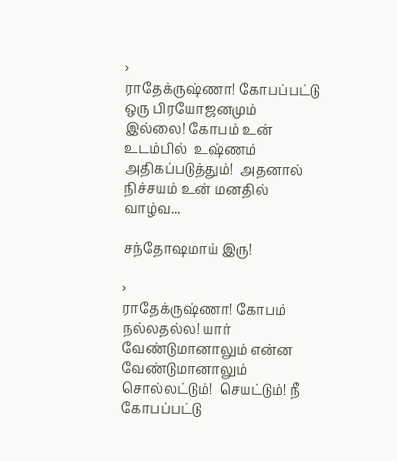›
ராதேக்ருஷ்ணா! கோபப்பட்டு ஒரு பிரயோஜனமும்  இல்லை! கோபம் உன் உடம்பில்  உஷ்ணம் அதிகப்படுத்தும்!  அதனால்  நிச்சயம் உன் மனதில் வாழ்வ...

சந்தோஷமாய் இரு!

›
ராதேக்ருஷ்ணா! கோபம் நல்லதல்ல! யார்  வேண்டுமானாலும் என்ன வேண்டுமானாலும்  சொல்லட்டும்!  செயட்டும்! நீ  கோபப்பட்டு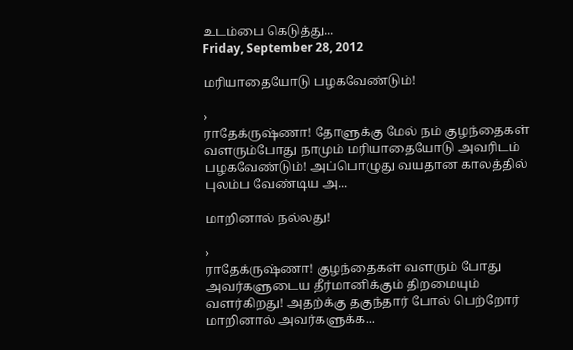உடம்பை கெடுத்து...
Friday, September 28, 2012

மரியாதையோடு பழகவேண்டும்!

›
ராதேக்ருஷ்ணா! தோளுக்கு மேல் நம் குழந்தைகள் வளரும்போது நாமும் மரியாதையோடு அவரிடம் பழகவேண்டும்! அப்பொழுது வயதான காலத்தில் புலம்ப வேண்டிய அ...

மாறினால் நல்லது!

›
ராதேக்ருஷ்ணா! குழந்தைகள் வளரும் போது அவர்களுடைய தீர்மானிக்கும் திறமையும் வளர்கிறது! அதற்க்கு தகுந்தார் போல் பெற்றோர் மாறினால் அவர்களுக்க...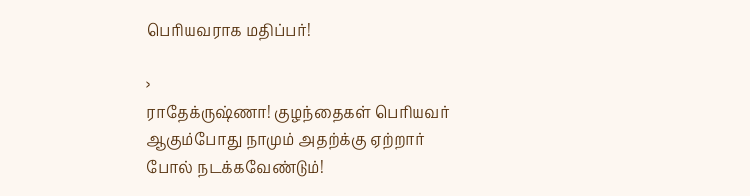பெரியவராக மதிப்பர்!

›
ராதேக்ருஷ்ணா! குழந்தைகள் பெரியவர் ஆகும்போது நாமும் அதற்க்கு ஏற்றார் போல் நடக்கவேண்டும்!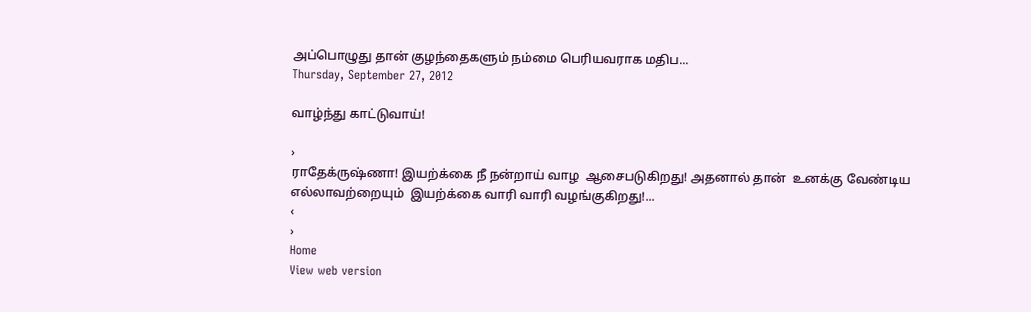அப்பொழுது தான் குழந்தைகளும் நம்மை பெரியவராக மதிப...
Thursday, September 27, 2012

வாழ்ந்து காட்டுவாய்!

›
ராதேக்ருஷ்ணா! இயற்க்கை நீ நன்றாய் வாழ  ஆசைபடுகிறது! அதனால் தான்  உனக்கு வேண்டிய எல்லாவற்றையும்  இயற்க்கை வாரி வாரி வழங்குகிறது!...
‹
›
Home
View web version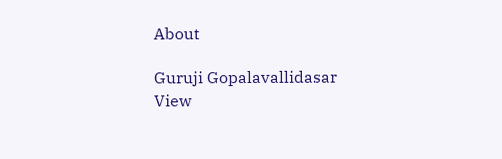About

Guruji Gopalavallidasar
View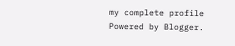my complete profile
Powered by Blogger.